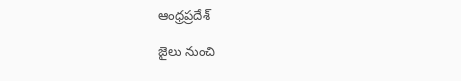ఆంధ్రప్రదేశ్

జైలు నుంచి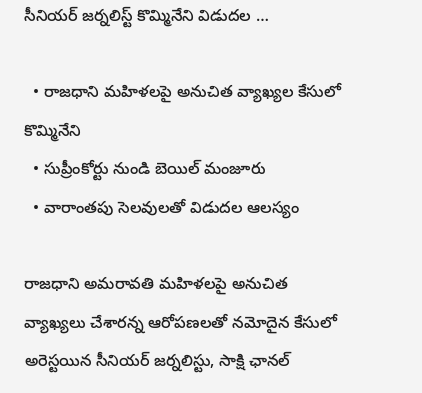సీనియర్ జర్నలిస్ట్ కొమ్మినేని విడుదల …

  • రాజధాని మహిళలపై అనుచిత వ్యాఖ్యల కేసులో కొమ్మినేని
  • సుప్రీంకోర్టు నుండి బెయిల్ మంజూరు
  • వారాంతపు సెలవులతో విడుదల ఆలస్యం

రాజధాని అమరావతి మహిళలపై అనుచిత వ్యాఖ్యలు చేశారన్న ఆరోపణలతో నమోదైన కేసులో అరెస్టయిన సీనియర్ జర్నలిస్టు, సాక్షి ఛానల్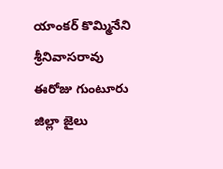యాంకర్ కొమ్మినేని శ్రీనివాసరావు ఈరోజు గుంటూరు జిల్లా జైలు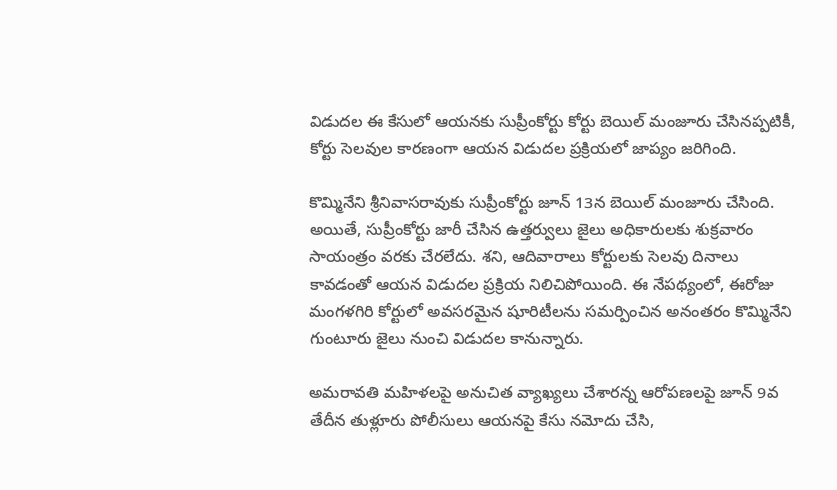విడుదల ఈ కేసులో ఆయనకు సుప్రీంకోర్టు కోర్టు బెయిల్ మంజూరు చేసినప్పటికీ, కోర్టు సెలవుల కారణంగా ఆయన విడుదల ప్రక్రియలో జాప్యం జరిగింది.

కొమ్మినేని శ్రీనివాసరావుకు సుప్రీంకోర్టు జూన్ 13న బెయిల్ మంజూరు చేసింది. అయితే, సుప్రీంకోర్టు జారీ చేసిన ఉత్తర్వులు జైలు అధికారులకు శుక్రవారం సాయంత్రం వరకు చేరలేదు. శని, ఆదివారాలు కోర్టులకు సెలవు దినాలు కావడంతో ఆయన విడుదల ప్రక్రియ నిలిచిపోయింది. ఈ నేపథ్యంలో, ఈరోజు మంగళగిరి కోర్టులో అవసరమైన షూరిటీలను సమర్పించిన అనంతరం కొమ్మినేని గుంటూరు జైలు నుంచి విడుదల కానున్నారు.

అమరావతి మహిళలపై అనుచిత వ్యాఖ్యలు చేశారన్న ఆరోపణలపై జూన్ 9వ తేదీన తుళ్లూరు పోలీసులు ఆయనపై కేసు నమోదు చేసి,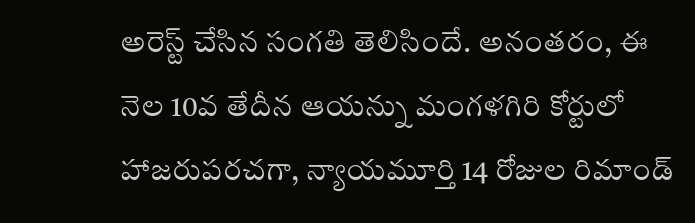అరెస్ట్ చేసిన సంగతి తెలిసిందే. అనంతరం, ఈ నెల 10వ తేదీన ఆయన్ను మంగళగిరి కోర్టులో హాజరుపరచగా, న్యాయమూర్తి 14 రోజుల రిమాండ్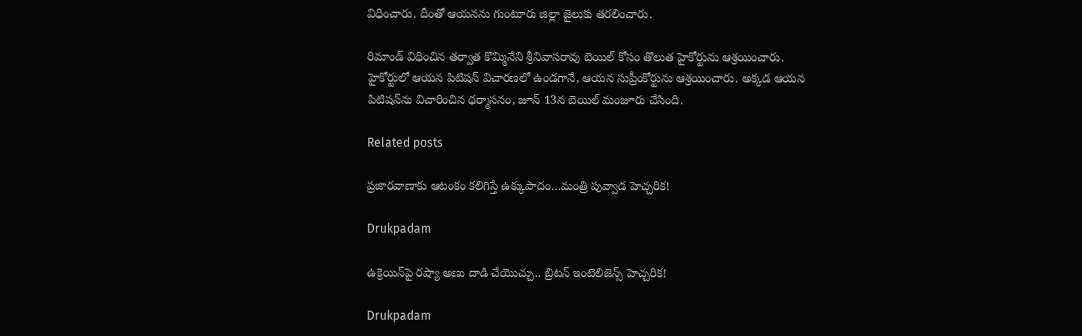విధించారు. దీంతో ఆయనను గుంటూరు జిల్లా జైలుకు తరలించారు.

రిమాండ్ విధించిన తర్వాత కొమ్మినేని శ్రీనివాసరావు బెయిల్ కోసం తొలుత హైకోర్టును ఆశ్రయించారు. హైకోర్టులో ఆయన పిటిషన్ విచారణలో ఉండగానే, ఆయన సుప్రీంకోర్టును ఆశ్రయించారు. అక్కడ ఆయన పిటిషన్‌ను విచారించిన ధర్మాసనం, జూన్ 13న బెయిల్ మంజూరు చేసింది.

Related posts

ప్రజారవాణాకు ఆటంకం కలిగిస్తే ఉక్కుపాదం…మంత్రి పువ్వాడ హెచ్చరిక!

Drukpadam

ఉక్రెయిన్‌పై ర‌ష్యా అణు దాడి చేయొచ్చు.. బ్రిట‌న్ ఇంటెలిజెన్స్ హెచ్చ‌రిక‌!

Drukpadam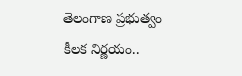తెలంగాణ ప్రభుత్వం కీలక నిర్ణయం..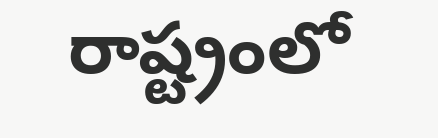రాష్ట్రంలో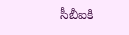సీబీఐకి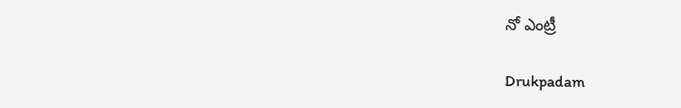నో ఎంట్రీ

Drukpadam